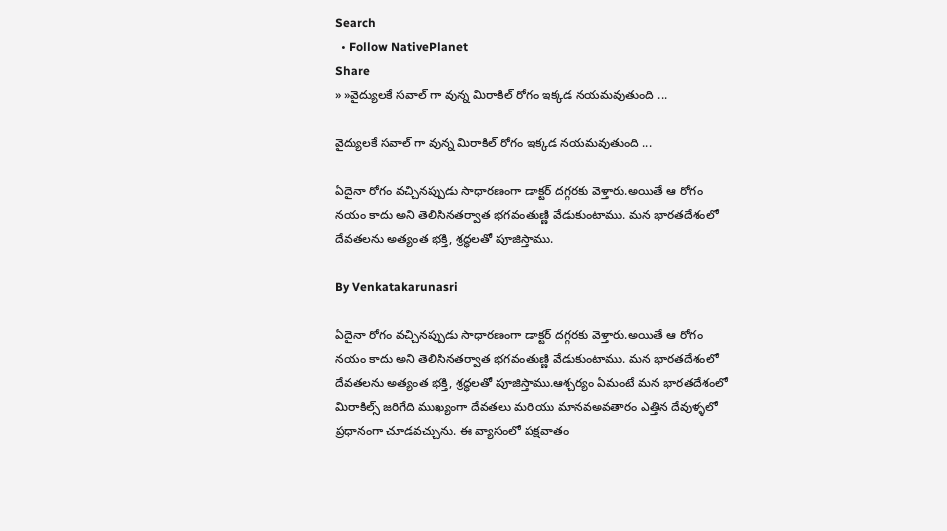Search
  • Follow NativePlanet
Share
» »వైద్యులకే సవాల్ గా వున్న మిరాకిల్ రోగం ఇక్కడ నయమవుతుంది ...

వైద్యులకే సవాల్ గా వున్న మిరాకిల్ రోగం ఇక్కడ నయమవుతుంది ...

ఏదైనా రోగం వచ్చినప్పుడు సాధారణంగా డాక్టర్ దగ్గరకు వెళ్తారు.అయితే ఆ రోగం నయం కాదు అని తెలిసినతర్వాత భగవంతుణ్ణి వేడుకుంటాము. మన భారతదేశంలో దేవతలను అత్యంత భక్తి, శ్రద్ధలతో పూజిస్తాము.

By Venkatakarunasri

ఏదైనా రోగం వచ్చినప్పుడు సాధారణంగా డాక్టర్ దగ్గరకు వెళ్తారు.అయితే ఆ రోగం నయం కాదు అని తెలిసినతర్వాత భగవంతుణ్ణి వేడుకుంటాము. మన భారతదేశంలో దేవతలను అత్యంత భక్తి, శ్రద్ధలతో పూజిస్తాము.ఆశ్చర్యం ఏమంటే మన భారతదేశంలో మిరాకిల్స్ జరిగేది ముఖ్యంగా దేవతలు మరియు మానవఅవతారం ఎత్తిన దేవుళ్ళలో ప్రధానంగా చూడవచ్చును. ఈ వ్యాసంలో పక్షవాతం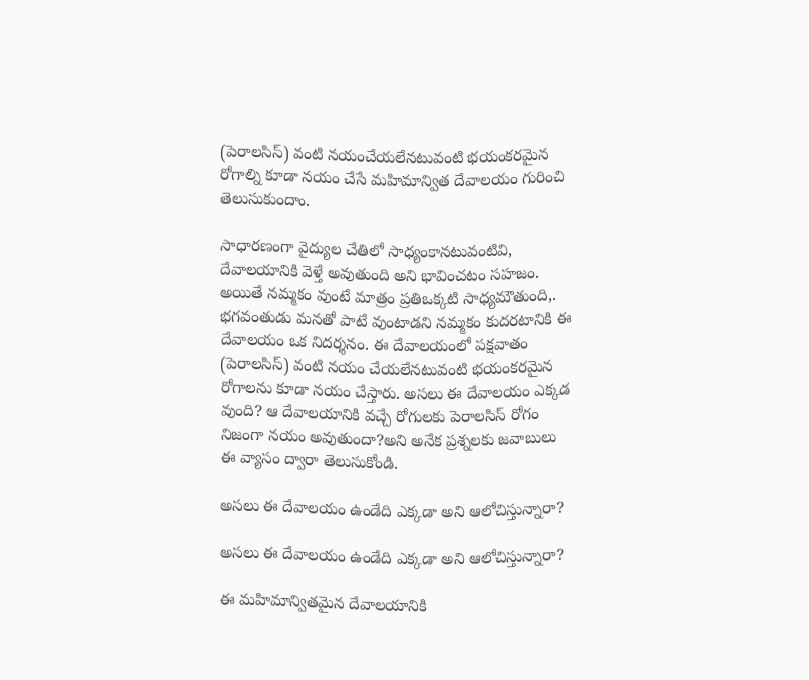(పెరాలసిస్) వంటి నయంచేయలేనటువంటి భయంకరమైన రోగాల్ని కూడా నయం చేసే మహిమాన్విత దేవాలయం గురించి తెలుసుకుందాం.

సాధారణంగా వైద్యుల చేతిలో సాధ్యంకానటువంటివి, దేవాలయానికి వెళ్తే అవుతుంది అని భావించటం సహజం. అయితే నమ్మకం వుంటే మాత్రం ప్రతిఒక్కటి సాధ్యమౌతుంది,. భగవంతుడు మనతో పాటే వుంటాడని నమ్మకం కుదరటానికి ఈ దేవాలయం ఒక నిదర్శనం. ఈ దేవాలయంలో పక్షవాతం (పెరాలసిస్) వంటి నయం చేయలేనటువంటి భయంకరమైన రోగాలను కూడా నయం చేస్తారు. అసలు ఈ దేవాలయం ఎక్కడ వుంది? ఆ దేవాలయానికి వచ్చే రోగులకు పెరాలసిస్ రోగం నిజంగా నయం అవుతుందా?అని అనేక ప్రశ్నలకు జవాబులు ఈ వ్యాసం ద్వారా తెలుసుకోండి.

అసలు ఈ దేవాలయం ఉండేది ఎక్కడా అని ఆలోచిస్తున్నారా?

అసలు ఈ దేవాలయం ఉండేది ఎక్కడా అని ఆలోచిస్తున్నారా?

ఈ మహిమాన్వితమైన దేవాలయానికి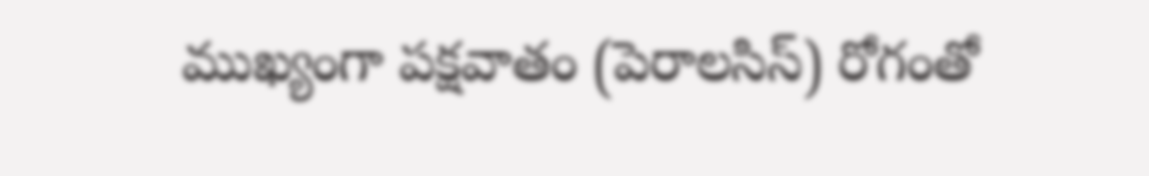ముఖ్యంగా పక్షవాతం (పెరాలసిస్) రోగంతో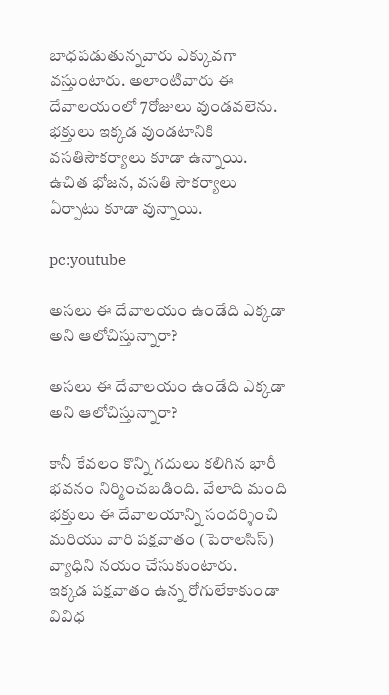బాధపడుతున్నవారు ఎక్కువగా వస్తుంటారు. అలాంటివారు ఈ దేవాలయంలో 7రోజులు వుండవలెను. భక్తులు ఇక్కడ వుండటానికి వసతిసౌకర్యాలు కూడా ఉన్నాయి. ఉచిత భోజన, వసతి సౌకర్యాలు ఏర్పాటు కూడా వున్నాయి.

pc:youtube

అసలు ఈ దేవాలయం ఉండేది ఎక్కడా అని ఆలోచిస్తున్నారా?

అసలు ఈ దేవాలయం ఉండేది ఎక్కడా అని ఆలోచిస్తున్నారా?

కానీ కేవలం కొన్ని గదులు కలిగిన భారీ భవనం నిర్మించబడింది. వేలాది మంది భక్తులు ఈ దేవాలయాన్ని సందర్శించి మరియు వారి పక్షవాతం (పెరాలసిస్) వ్యాధిని నయం చేసుకుంటారు.
ఇక్కడ పక్షవాతం ఉన్న రోగులేకాకుండా వివిధ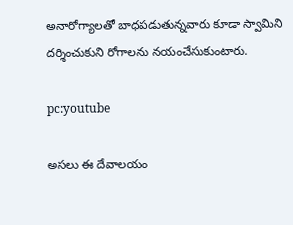అనారోగ్యాలతో బాధపడుతున్నవారు కూడా స్వామిని దర్శించుకుని రోగాలను నయంచేసుకుంటారు.

pc:youtube

అసలు ఈ దేవాలయం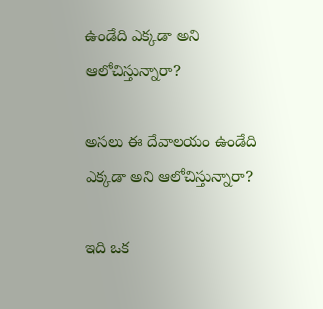ఉండేది ఎక్కడా అని ఆలోచిస్తున్నారా?

అసలు ఈ దేవాలయం ఉండేది ఎక్కడా అని ఆలోచిస్తున్నారా?

ఇది ఒక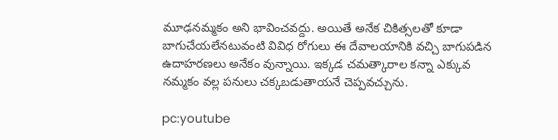మూఢనమ్మకం అని భావించవద్దు. అయితే అనేక చికిత్సలతో కూడా బాగుచేయలేనటువంటి వివిధ రోగులు ఈ దేవాలయానికి వచ్చి బాగుపడిన ఉదాహరణలు అనేకం వున్నాయి. ఇక్కడ చమత్కారాల కన్నా ఎక్కువ నమ్మకం వల్ల పనులు చక్కబడుతాయనే చెప్పవచ్చును.

pc:youtube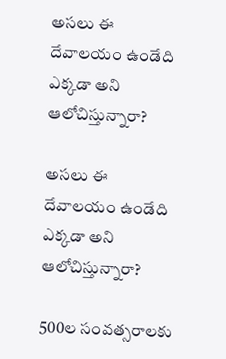అసలు ఈ దేవాలయం ఉండేది ఎక్కడా అని ఆలోచిస్తున్నారా?

అసలు ఈ దేవాలయం ఉండేది ఎక్కడా అని ఆలోచిస్తున్నారా?

500ల సంవత్సరాలకు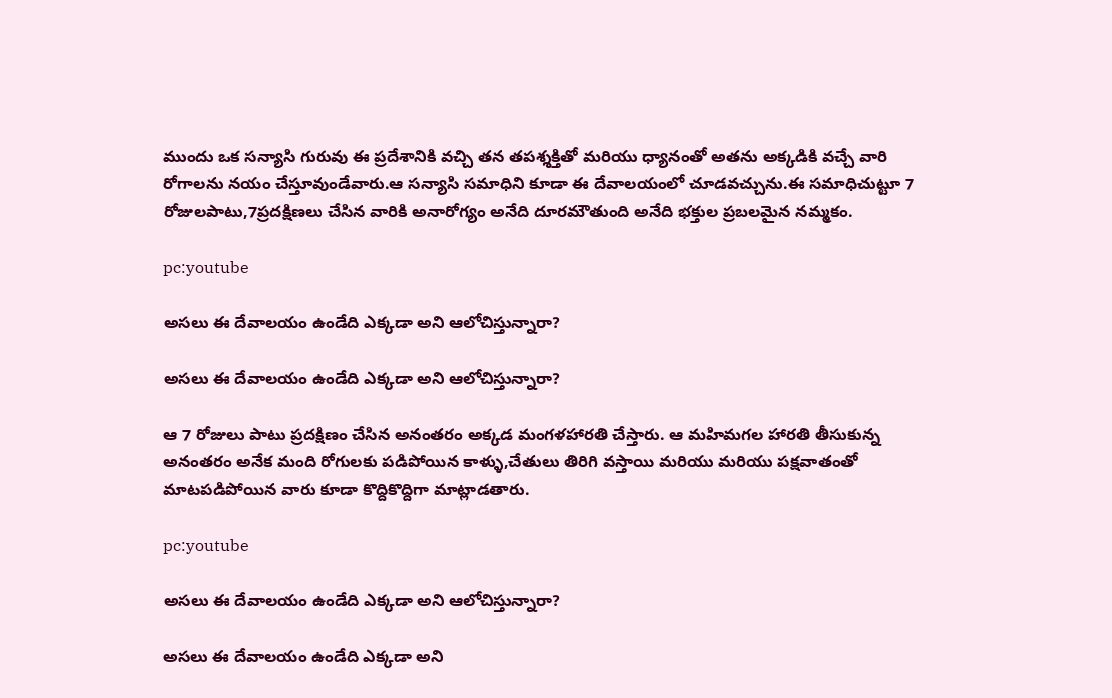ముందు ఒక సన్యాసి గురువు ఈ ప్రదేశానికి వచ్చి తన తపశ్శక్తితో మరియు ధ్యానంతో అతను అక్కడికి వచ్చే వారి రోగాలను నయం చేస్తూవుండేవారు.ఆ సన్యాసి సమాధిని కూడా ఈ దేవాలయంలో చూడవచ్చును.ఈ సమాధిచుట్టూ 7 రోజులపాటు,7ప్రదక్షిణలు చేసిన వారికి అనారోగ్యం అనేది దూరమౌతుంది అనేది భక్తుల ప్రబలమైన నమ్మకం.

pc:youtube

అసలు ఈ దేవాలయం ఉండేది ఎక్కడా అని ఆలోచిస్తున్నారా?

అసలు ఈ దేవాలయం ఉండేది ఎక్కడా అని ఆలోచిస్తున్నారా?

ఆ 7 రోజులు పాటు ప్రదక్షిణం చేసిన అనంతరం అక్కడ మంగళహారతి చేస్తారు. ఆ మహిమగల హారతి తీసుకున్న అనంతరం అనేక మంది రోగులకు పడిపోయిన కాళ్ళు,చేతులు తిరిగి వస్తాయి మరియు మరియు పక్షవాతంతో మాటపడిపోయిన వారు కూడా కొద్దికొద్దిగా మాట్లాడతారు.

pc:youtube

అసలు ఈ దేవాలయం ఉండేది ఎక్కడా అని ఆలోచిస్తున్నారా?

అసలు ఈ దేవాలయం ఉండేది ఎక్కడా అని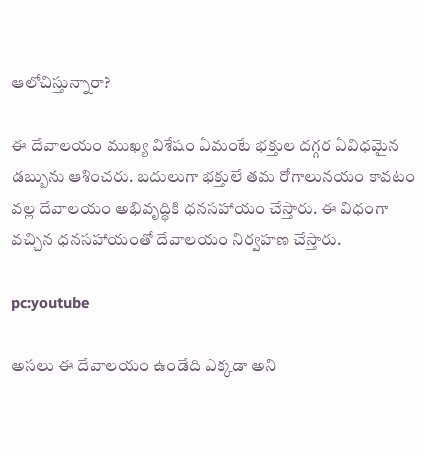ఆలోచిస్తున్నారా?

ఈ దేవాలయం ముఖ్య విశేషం ఏమంటే భక్తుల దగ్గర ఏవిధమైన డబ్బును ఆశించరు. బదులుగా భక్తులే తమ రోగాలునయం కావటం వల్ల దేవాలయం అభివృద్ధికి ధనసహాయం చేస్తారు. ఈ విధంగా వచ్చిన ధనసహాయంతో దేవాలయం నిర్వహణ చేస్తారు.

pc:youtube

అసలు ఈ దేవాలయం ఉండేది ఎక్కడా అని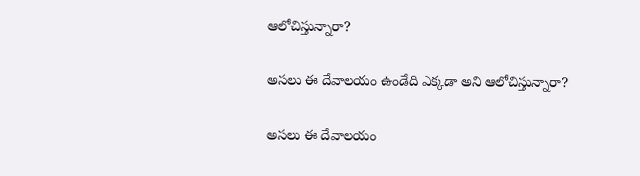ఆలోచిస్తున్నారా?

అసలు ఈ దేవాలయం ఉండేది ఎక్కడా అని ఆలోచిస్తున్నారా?

అసలు ఈ దేవాలయం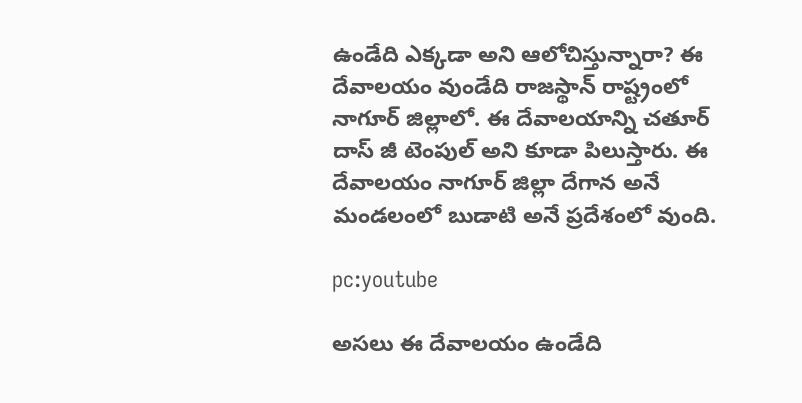ఉండేది ఎక్కడా అని ఆలోచిస్తున్నారా? ఈ దేవాలయం వుండేది రాజస్థాన్ రాష్ట్రంలో నాగూర్ జిల్లాలో. ఈ దేవాలయాన్ని చతూర్ దాస్ జీ టెంపుల్ అని కూడా పిలుస్తారు. ఈ దేవాలయం నాగూర్ జిల్లా దేగాన అనే మండలంలో బుడాటి అనే ప్రదేశంలో వుంది.

pc:youtube

అసలు ఈ దేవాలయం ఉండేది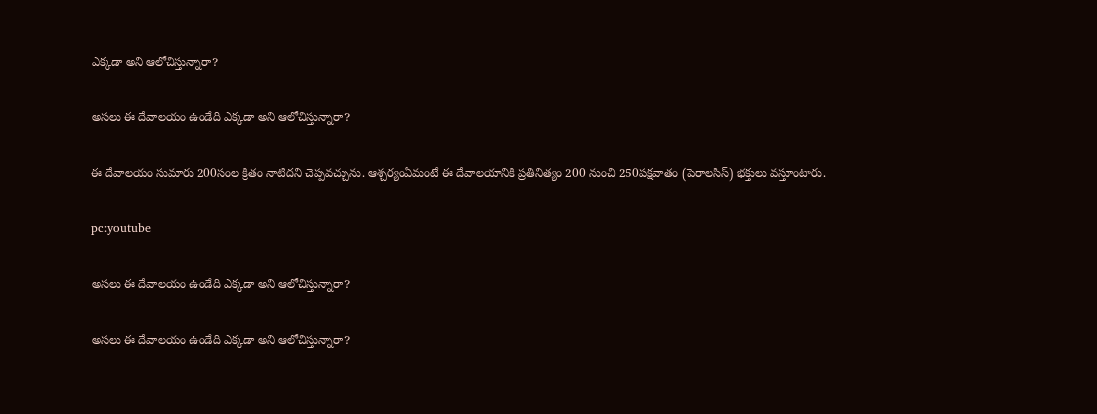ఎక్కడా అని ఆలోచిస్తున్నారా?

అసలు ఈ దేవాలయం ఉండేది ఎక్కడా అని ఆలోచిస్తున్నారా?

ఈ దేవాలయం సుమారు 200సంల క్రితం నాటిదని చెప్పవచ్చును. ఆశ్చర్యంఏమంటే ఈ దేవాలయానికి ప్రతినిత్యం 200 నుంచి 250పక్షవాతం (పెరాలసిస్) భక్తులు వస్తూంటారు.

pc:youtube

అసలు ఈ దేవాలయం ఉండేది ఎక్కడా అని ఆలోచిస్తున్నారా?

అసలు ఈ దేవాలయం ఉండేది ఎక్కడా అని ఆలోచిస్తున్నారా?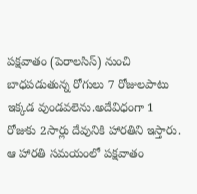పక్షవాతం (పెరాలసిస్) నుంచి బాధపడుతున్న రోగులు 7 రోజులపాటు ఇక్కడ వుండవలెను.అదేవిధంగా 1 రోజుకు 2సార్లు దేవునికి హారతిని ఇస్తారు. ఆ హారతి సమయంలో పక్షవాతం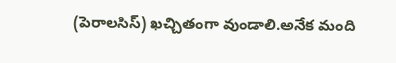(పెరాలసిస్) ఖచ్చితంగా వుండాలి.అనేక మంది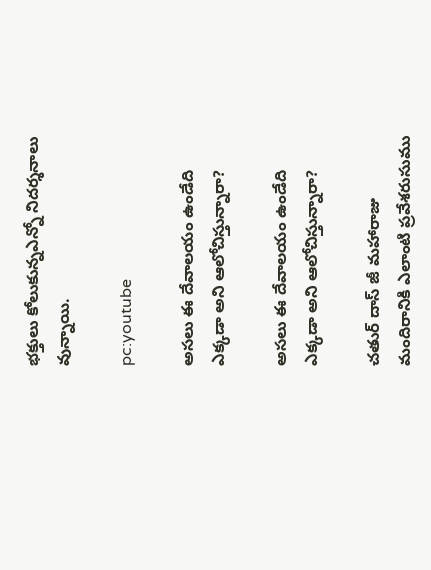భక్తులు కోలుకున్నఎన్నో నిదర్శనాలు వున్నాయి.

pc:youtube

అసలు ఈ దేవాలయం ఉండేది ఎక్కడా అని ఆలోచిస్తున్నారా?

అసలు ఈ దేవాలయం ఉండేది ఎక్కడా అని ఆలోచిస్తున్నారా?

చతుర్ దాస్ జీ మహారాజు మందిరానికి ఎలాంటి ప్రవేశరుసుము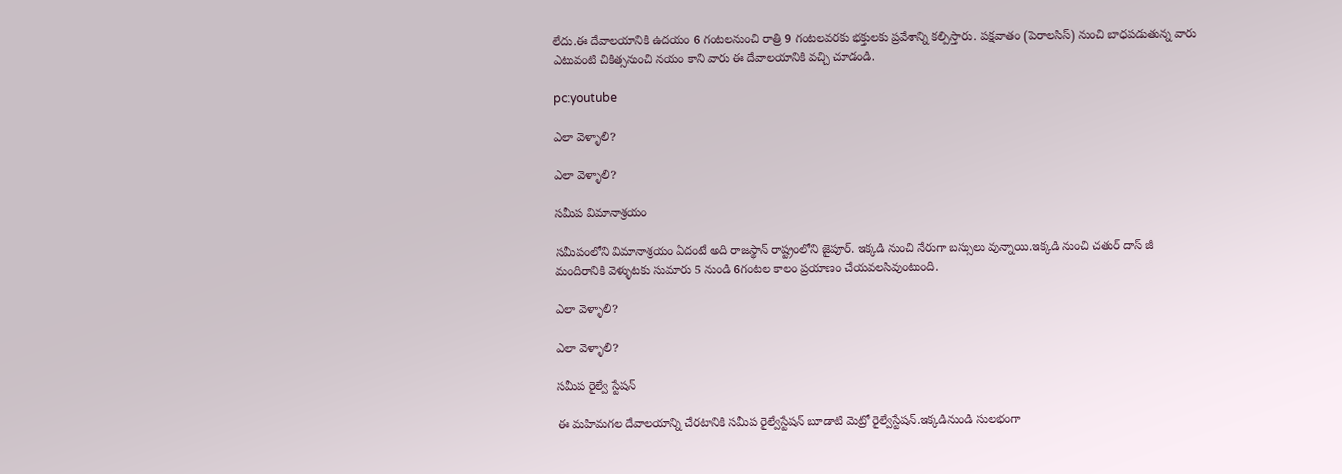లేదు.ఈ దేవాలయానికి ఉదయం 6 గంటలనుంచి రాత్రి 9 గంటలవరకు భక్తులకు ప్రవేశాన్ని కల్పిస్తారు. పక్షవాతం (పెరాలసిస్) నుంచి బాధపడుతున్న వారు ఎటువంటి చికిత్సనుంచి నయం కాని వారు ఈ దేవాలయానికి వచ్చి చూడండి.

pc:youtube

ఎలా వెళ్ళాలి?

ఎలా వెళ్ళాలి?

సమీప విమానాశ్రయం

సమీపంలోని విమానాశ్రయం ఏదంటే అది రాజస్థాన్ రాష్ట్రంలోని జైపూర్. ఇక్కడి నుంచి నేరుగా బస్సులు వున్నాయి.ఇక్కడి నుంచి చతుర్ దాస్ జీ మందిరానికి వెళ్ళుటకు సుమారు 5 నుండి 6గంటల కాలం ప్రయాణం చేయవలసివుంటుంది.

ఎలా వెళ్ళాలి?

ఎలా వెళ్ళాలి?

సమీప రైల్వే స్టేషన్

ఈ మహిమగల దేవాలయాన్ని చేరటానికి సమీప రైల్వేస్టేషన్ బూడాటి మెట్రో రైల్వేస్టేషన్.ఇక్కడినుండి సులభంగా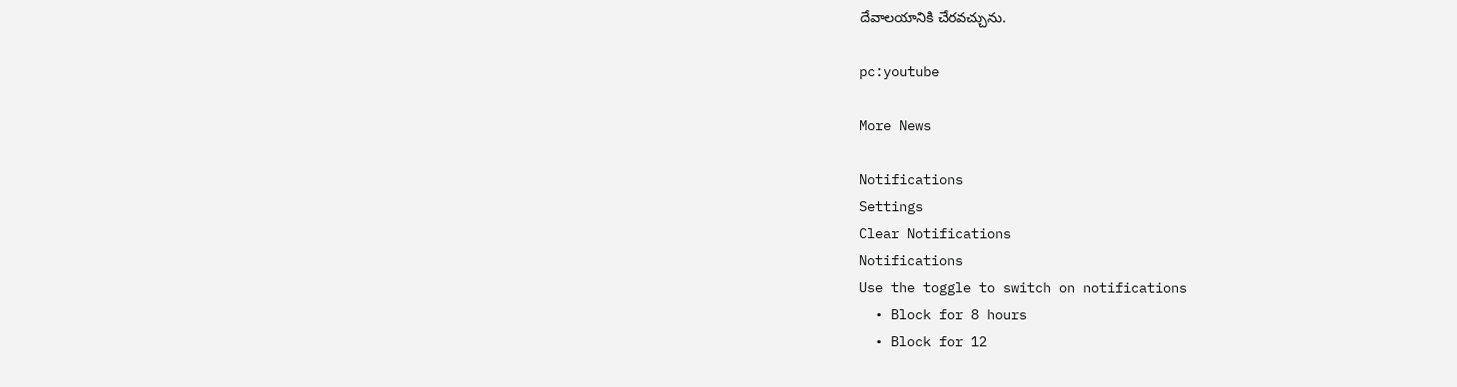దేవాలయానికి చేరవచ్చును.

pc:youtube

More News

Notifications
Settings
Clear Notifications
Notifications
Use the toggle to switch on notifications
  • Block for 8 hours
  • Block for 12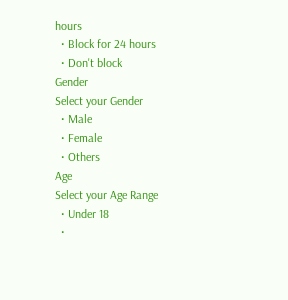hours
  • Block for 24 hours
  • Don't block
Gender
Select your Gender
  • Male
  • Female
  • Others
Age
Select your Age Range
  • Under 18
  •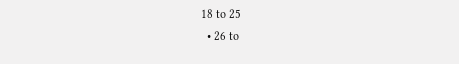18 to 25
  • 26 to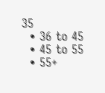35
  • 36 to 45
  • 45 to 55
  • 55+